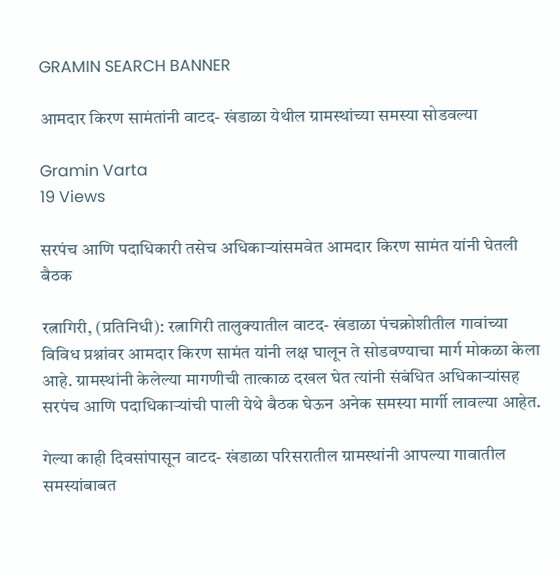GRAMIN SEARCH BANNER

आमदार किरण सामंतांनी वाटद- खंडाळा येथील ग्रामस्थांच्या समस्या सोडवल्या

Gramin Varta
19 Views

सरपंच आणि पदाधिकारी तसेच अधिकाऱ्यांसमवेत आमदार किरण सामंत यांनी घेतली बैठक

रत्नागिरी, (प्रतिनिधी): रत्नागिरी तालुक्यातील वाटद- खंडाळा पंचक्रोशीतील गावांच्या विविध प्रश्नांवर आमदार किरण सामंत यांनी लक्ष घालून ते सोडवण्याचा मार्ग मोकळा केला आहे. ग्रामस्थांनी केलेल्या मागणीची तात्काळ दखल घेत त्यांनी संबंधित अधिकाऱ्यांसह सरपंच आणि पदाधिकाऱ्यांची पाली येथे बैठक घेऊन अनेक समस्या मार्गी लावल्या आहेत.

गेल्या काही दिवसांपासून वाटद- खंडाळा परिसरातील ग्रामस्थांनी आपल्या गावातील समस्यांबाबत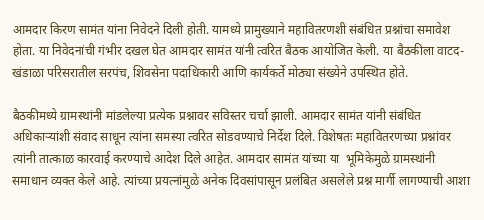आमदार किरण सामंत यांना निवेदने दिली होती. यामध्ये प्रामुख्याने महावितरणशी संबंधित प्रश्नांचा समावेश होता. या निवेदनांची गंभीर दखल घेत आमदार सामंत यांनी त्वरित बैठक आयोजित केली. या बैठकीला वाटद- खंडाळा परिसरातील सरपंच, शिवसेना पदाधिकारी आणि कार्यकर्ते मोठ्या संख्येने उपस्थित होते.

बैठकीमध्ये ग्रामस्थांनी मांडलेल्या प्रत्येक प्रश्नावर सविस्तर चर्चा झाली. आमदार सामंत यांनी संबंधित अधिकाऱ्यांशी संवाद साधून त्यांना समस्या त्वरित सोडवण्याचे निर्देश दिले. विशेषतः महावितरणच्या प्रश्नांवर त्यांनी तात्काळ कारवाई करण्याचे आदेश दिले आहेत. आमदार सामंत यांच्या या  भूमिकेमुळे ग्रामस्थांनी समाधान व्यक्त केले आहे. त्यांच्या प्रयत्नांमुळे अनेक दिवसांपासून प्रलंबित असलेले प्रश्न मार्गी लागण्याची आशा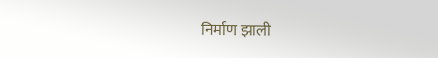निर्माण झाली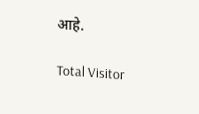आहे.

Total Visitor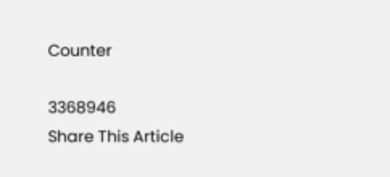Counter

3368946
Share This Article